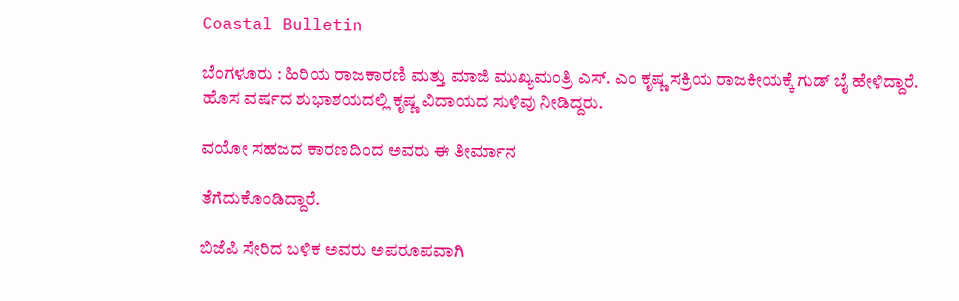Coastal Bulletin

ಬೆಂಗಳೂರು : ಹಿರಿಯ ರಾಜಕಾರಣಿ ಮತ್ತು ಮಾಜಿ ಮುಖ್ಯಮಂತ್ರಿ ಎಸ್. ಎಂ ಕೃಷ್ಣ ಸಕ್ರಿಯ ರಾಜಕೀಯಕ್ಕೆ ಗುಡ್ ಬೈ ಹೇಳಿದ್ದಾರೆ. ಹೊಸ ವರ್ಷದ ಶುಭಾಶಯದಲ್ಲಿ ಕೃಷ್ಣ ವಿದಾಯದ ಸುಳಿವು ನೀಡಿದ್ದರು.

ವಯೋ ಸಹಜದ ಕಾರಣದಿಂದ ಅವರು ಈ ತೀರ್ಮಾನ

ತೆಗೆದುಕೊಂಡಿದ್ದಾರೆ.

ಬಿಜೆಪಿ ಸೇರಿದ ಬಳಿಕ ಅವರು ಅಪರೂಪವಾಗಿ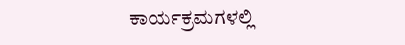ಕಾರ್ಯಕ್ರಮಗಳಲ್ಲಿ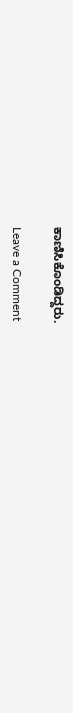ಕಾಣಿಸಿಕೊಂಡಿದ್ದರು.

Leave a Comment